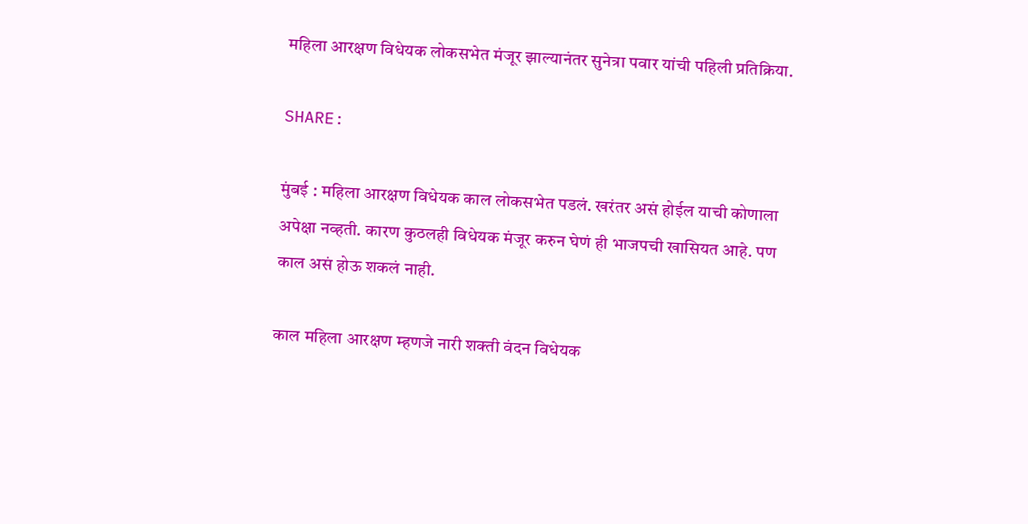महिला आरक्षण विधेयक लोकसभेत मंजूर झाल्यानंतर सुनेत्रा पवार यांची पहिली प्रतिक्रिया.

SHARE:

मुंबई : महिला आरक्षण विधेयक काल लोकसभेत पडलं. खरंतर असं होईल याची कोणाला अपेक्षा नव्हती. कारण कुठलही विधेयक मंजूर करुन घेणं ही भाजपची खासियत आहे. पण काल असं होऊ शकलं नाही.

काल महिला आरक्षण म्हणजे नारी शक्ती वंदन विधेयक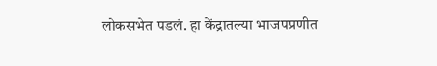लोकसभेत पडलं. हा केंद्रातल्या भाजपप्रणीत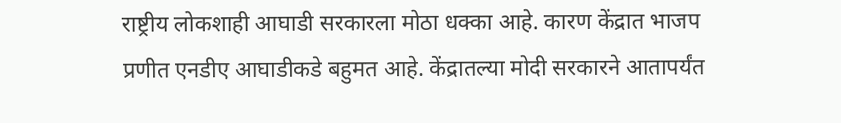राष्ट्रीय लोकशाही आघाडी सरकारला मोठा धक्का आहे. कारण केंद्रात भाजप प्रणीत एनडीए आघाडीकडे बहुमत आहे. केंद्रातल्या मोदी सरकारने आतापर्यंत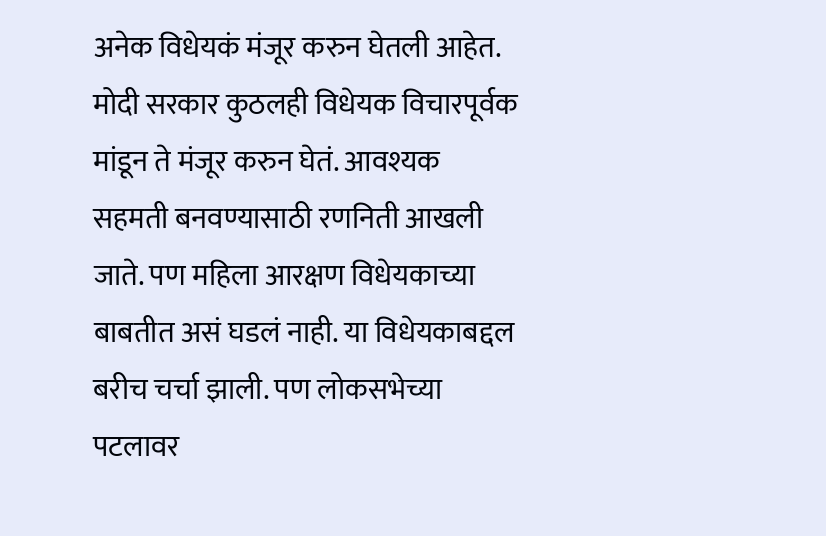अनेक विधेयकं मंजूर करुन घेतली आहेत. मोदी सरकार कुठलही विधेयक विचारपूर्वक मांडून ते मंजूर करुन घेतं. आवश्यक सहमती बनवण्यासाठी रणनिती आखली जाते. पण महिला आरक्षण विधेयकाच्या बाबतीत असं घडलं नाही. या विधेयकाबद्दल बरीच चर्चा झाली. पण लोकसभेच्या पटलावर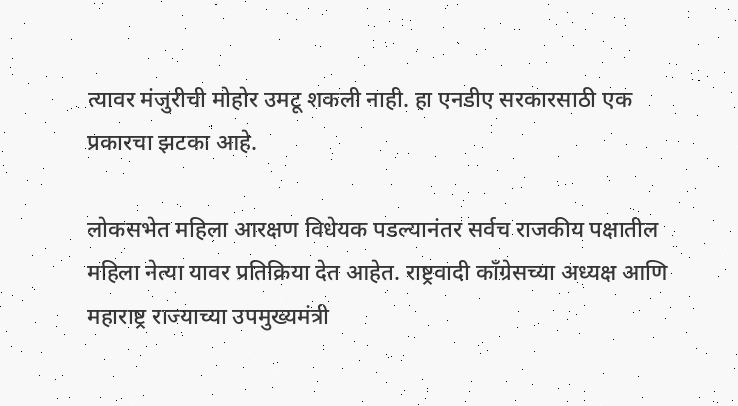त्यावर मंजुरीची मोहोर उमटू शकली नाही. हा एनडीए सरकारसाठी एक प्रकारचा झटका आहे.

लोकसभेत महिला आरक्षण विधेयक पडल्यानंतर सर्वच राजकीय पक्षातील महिला नेत्या यावर प्रतिक्रिया देत आहेत. राष्ट्रवादी काँग्रेसच्या अध्यक्ष आणि महाराष्ट्र राज्याच्या उपमुख्यमंत्री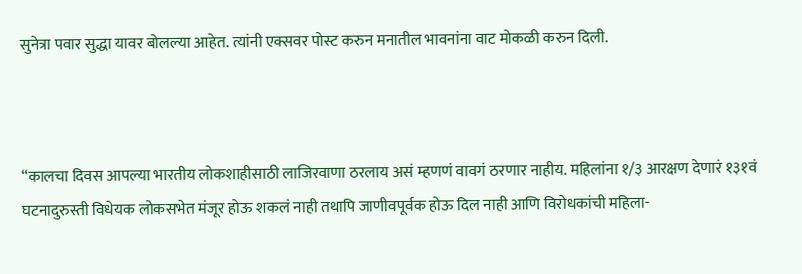सुनेत्रा पवार सुद्धा यावर बोलल्या आहेत. त्यांनी एक्सवर पोस्ट करुन मनातील भावनांना वाट मोकळी करुन दिली.



“कालचा दिवस आपल्या भारतीय लोकशाहीसाठी लाजिरवाणा ठरलाय असं म्हणणं वावगं ठरणार नाहीय. महिलांना १/३ आरक्षण देणारं १३१वं घटनादुरुस्ती विधेयक लोकसभेत मंजूर होऊ शकलं नाही तथापि जाणीवपूर्वक होऊ दिल नाही आणि विरोधकांची महिला-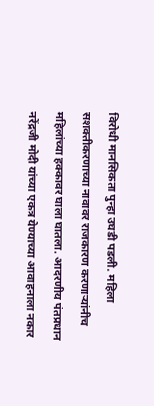विरोधी मानसिकता पुन्हा उघडी पडली. महिला सशक्तीकरणाच्या नावावर राजकारण करणाऱ्यांनीच महिलांच्या हक्कावर घाला घातला. आदरणीय पंतप्रधान नरेंद्रजी मोदी यांच्या एकत्र येण्याच्या आवाहनाला नकार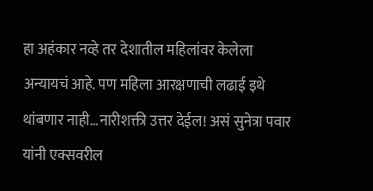हा अहंकार नव्हे तर देशातील महिलांवर केलेला अन्यायचं आहे. पण महिला आरक्षणाची लढाई इथे थांबणार नाही…नारीशक्ती उत्तर देईल! असं सुनेत्रा पवार यांनी एक्सवरील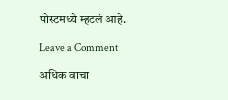पोस्टमध्ये म्हटलं आहे.

Leave a Comment

अधिक वाचा